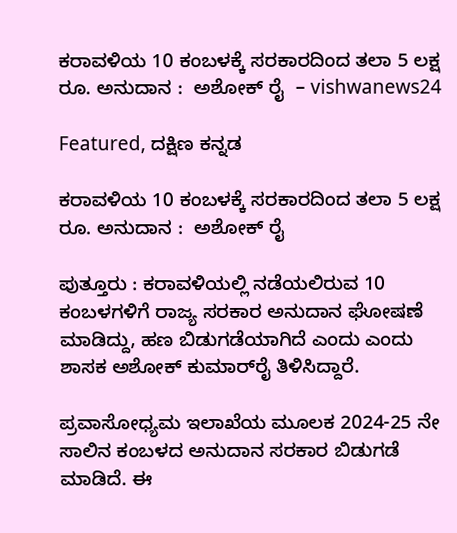ಕರಾವಳಿಯ 10 ಕಂಬಳಕ್ಕೆ ಸರಕಾರದಿಂದ ತಲಾ 5 ಲಕ್ಷ ರೂ. ಅನುದಾನ :  ಅಶೋಕ್ ರೈ  – vishwanews24

Featured, ದಕ್ಷಿಣ ಕನ್ನಡ

ಕರಾವಳಿಯ 10 ಕಂಬಳಕ್ಕೆ ಸರಕಾರದಿಂದ ತಲಾ 5 ಲಕ್ಷ ರೂ. ಅನುದಾನ :  ಅಶೋಕ್ ರೈ

ಪುತ್ತೂರು : ಕರಾವಳಿಯಲ್ಲಿ ನಡೆಯಲಿರುವ 10 ಕಂಬಳಗಳಿಗೆ ರಾಜ್ಯ ಸರಕಾರ ಅನುದಾನ ಘೋಷಣೆ ಮಾಡಿದ್ದು, ಹಣ ಬಿಡುಗಡೆಯಾಗಿದೆ ಎಂದು ಎಂದು ಶಾಸಕ ಅಶೋಕ್‌ ಕುಮಾರ್‌ರೈ ತಿಳಿಸಿದ್ದಾರೆ.

ಪ್ರವಾಸೋಧ್ಯಮ ಇಲಾಖೆಯ ಮೂಲಕ 2024-25 ನೇ ಸಾಲಿನ ಕಂಬಳದ ಅನುದಾನ ಸರಕಾರ ಬಿಡುಗಡೆ ಮಾಡಿದೆ. ಈ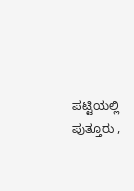ಪಟ್ಟಿಯಲ್ಲಿ ಪುತ್ತೂರು ,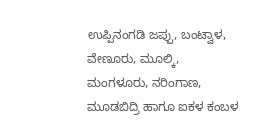ಉಪ್ಪಿನಂಗಡಿ ಜಪ್ಪು, ಬಂಟ್ವಾಳ, ವೇಣೂರು, ಮೂಲ್ಕಿ, ಮಂಗಳೂರು, ನರಿಂಗಾಣ, ಮೂಡಬಿದ್ರಿ ಹಾಗೂ ಐಕಳ ಕಂಬಳ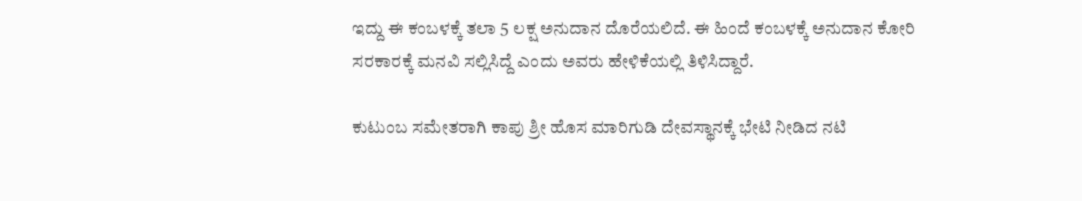ಇದ್ದು ಈ ಕಂಬಳಕ್ಕೆ ತಲಾ 5 ಲಕ್ಷ ಅನುದಾನ ದೊರೆಯಲಿದೆ. ಈ ಹಿಂದೆ ಕಂಬಳಕ್ಕೆ ಅನುದಾನ ಕೋರಿ ಸರಕಾರಕ್ಕೆ ಮನವಿ ಸಲ್ಲಿಸಿದ್ದೆ ಎಂದು ಅವರು ಹೇಳಿಕೆಯಲ್ಲಿ ತಿಳಿಸಿದ್ದಾರೆ.

ಕುಟುಂಬ ಸಮೇತರಾಗಿ ಕಾಪು ಶ್ರೀ ಹೊಸ ಮಾರಿಗುಡಿ ದೇವಸ್ಥಾನಕ್ಕೆ ಭೇಟಿ ನೀಡಿದ ನಟಿ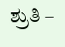ಶ್ರುತಿ –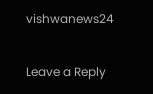vishwanews24

Leave a Reply